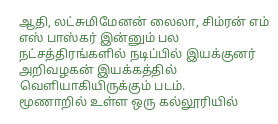ஆதி, லட்சுமிமேனன் லைலா, சிம்ரன் எம் எஸ் பாஸ்கர் இன்னும் பல நட்சத்திரங்களில் நடிப்பில் இயக்குனர் அறிவழகன் இயக்கத்தில் வெளியாகியிருக்கும் படம்.
மூணாறில் உள்ள ஒரு கல்லூரியில்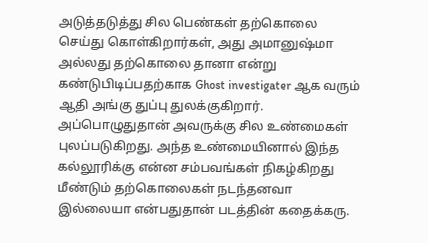அடுத்தடுத்து சில பெண்கள் தற்கொலை செய்து கொள்கிறார்கள், அது அமானுஷ்மா அல்லது தற்கொலை தானா என்று கண்டுபிடிப்பதற்காக Ghost investigater ஆக வரும் ஆதி அங்கு துப்பு துலக்குகிறார். அப்பொழுதுதான் அவருக்கு சில உண்மைகள் புலப்படுகிறது. அந்த உண்மையினால் இந்த கல்லூரிக்கு என்ன சம்பவங்கள் நிகழ்கிறது மீண்டும் தற்கொலைகள் நடந்தனவா இல்லையா என்பதுதான் படத்தின் கதைக்கரு.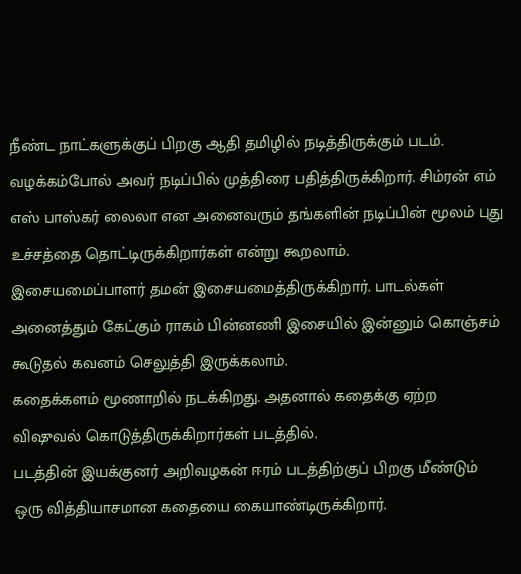நீண்ட நாட்களுக்குப் பிறகு ஆதி தமிழில் நடித்திருக்கும் படம். வழக்கம்போல் அவர் நடிப்பில் முத்திரை பதித்திருக்கிறார். சிம்ரன் எம் எஸ் பாஸ்கர் லைலா என அனைவரும் தங்களின் நடிப்பின் மூலம் புது உச்சத்தை தொட்டிருக்கிறார்கள் என்று கூறலாம்.
இசையமைப்பாளர் தமன் இசையமைத்திருக்கிறார். பாடல்கள் அனைத்தும் கேட்கும் ராகம் பின்னணி இசையில் இன்னும் கொஞ்சம் கூடுதல் கவனம் செலுத்தி இருக்கலாம்.
கதைக்களம் மூணாறில் நடக்கிறது. அதனால் கதைக்கு ஏற்ற விஷுவல் கொடுத்திருக்கிறார்கள் படத்தில்.
படத்தின் இயக்குனர் அறிவழகன் ஈரம் படத்திற்குப் பிறகு மீண்டும் ஒரு வித்தியாசமான கதையை கையாண்டிருக்கிறார்.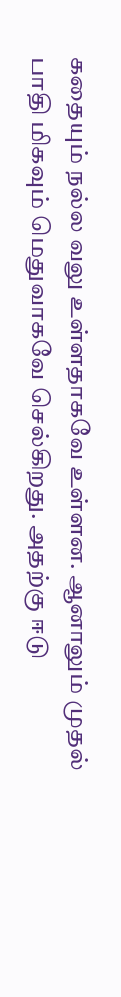கதையும் நல்ல வலு உள்ளதாகவே உள்ளன. ஆனாலும் முதல் பாதி மிகவும் மெதுவாகவே செல்கிறது. அதற்கு ஈடு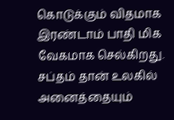கொடுக்கும் விதமாக இரண்டாம் பாதி மிக வேகமாக செல்கிறது.
சப்தம் தான் உலகில் அனைத்தையும்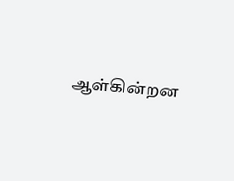ஆள்கின்றன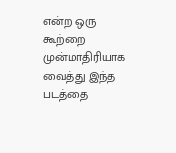என்ற ஒரு கூற்றை முன்மாதிரியாக வைத்து இந்த படத்தை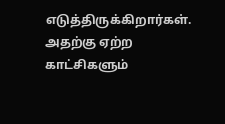எடுத்திருக்கிறார்கள். அதற்கு ஏற்ற காட்சிகளும்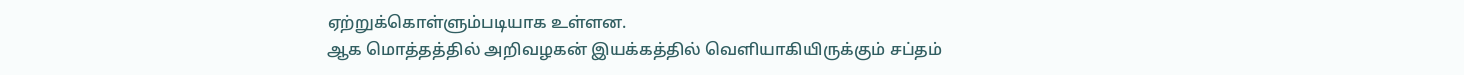ஏற்றுக்கொள்ளும்படியாக உள்ளன.
ஆக மொத்தத்தில் அறிவழகன் இயக்கத்தில் வெளியாகியிருக்கும் சப்தம்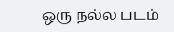ஒரு நல்ல படம்